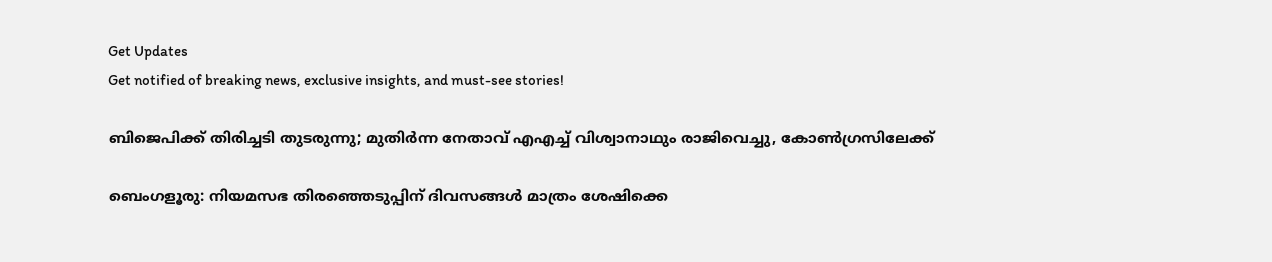Get Updates
Get notified of breaking news, exclusive insights, and must-see stories!

ബിജെപിക്ക് തിരിച്ചടി തുടരുന്നു; മുതിർന്ന നേതാവ് എഎച്ച് വിശ്വാനാഥും രാജിവെച്ചു, കോൺഗ്രസിലേക്ക്

ബെംഗളൂരു: നിയമസഭ തിരഞ്ഞെടുപ്പിന് ദിവസങ്ങൾ മാത്രം ശേഷിക്കെ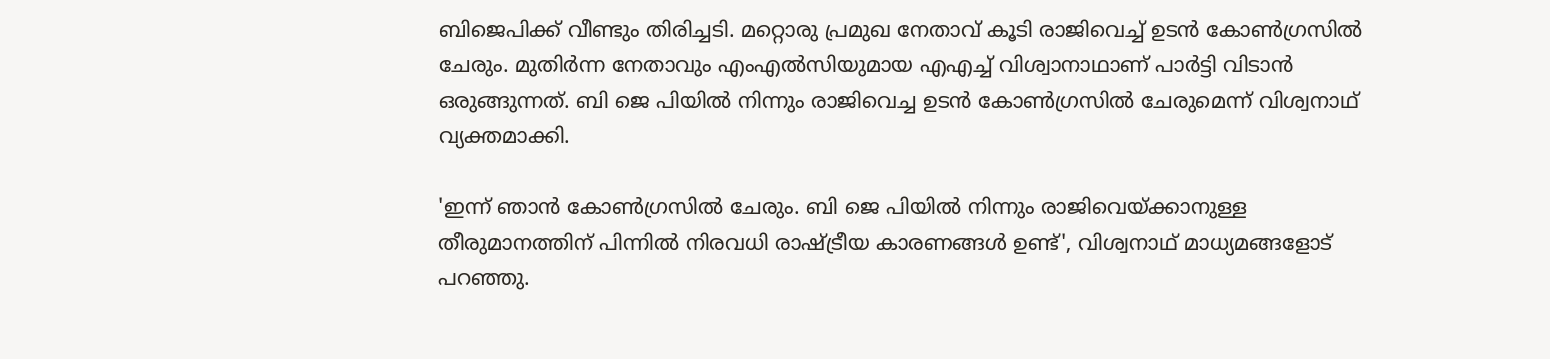ബിജെപിക്ക് വീണ്ടും തിരിച്ചടി. മറ്റൊരു പ്രമുഖ നേതാവ് കൂടി രാജിവെച്ച് ഉടൻ കോൺഗ്രസിൽ ചേരും. മുതിർന്ന നേതാവും എംഎൽസിയുമായ എഎച്ച് വിശ്വാനാഥാണ് പാർട്ടി വിടാൻ ഒരുങ്ങുന്നത്. ബി ജെ പിയിൽ നിന്നും രാജിവെച്ച ഉടൻ കോൺഗ്രസിൽ ചേരുമെന്ന് വിശ്വനാഥ് വ്യക്തമാക്കി.

'ഇന്ന് ഞാൻ കോൺഗ്രസിൽ ചേരും. ബി ജെ പിയിൽ നിന്നും രാജിവെയ്ക്കാനുള്ള തീരുമാനത്തിന് പിന്നിൽ നിരവധി രാഷ്ട്രീയ കാരണങ്ങൾ ഉണ്ട്', വിശ്വനാഥ് മാധ്യമങ്ങളോട് പറഞ്ഞു.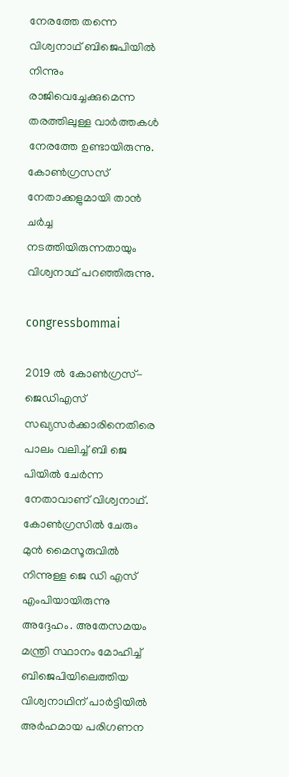നേരത്തേ തന്നെ വിശ്വനാഥ് ബിജെപിയിൽ നിന്നും രാജിവെച്ചേക്കുമെന്ന തരത്തിലുള്ള വാർത്തകൾ നേരത്തേ ഉണ്ടായിരുന്നു. കോൺഗ്രസസ് നേതാക്കളുമായി താൻ ചർച്ച നടത്തിയിരുന്നതായും വിശ്വനാഥ് പറഞ്ഞിരുന്നു.

congressbommai

2019 ൽ കോൺഗ്രസ്-ജെഡിഎസ് സഖ്യസർക്കാരിനെതിരെ പാലം വലിച്ച് ബി ജെ പിയിൽ ചേർന്ന നേതാവാണ് വിശ്വനാഥ്. കോൺഗ്രസിൽ ചേരും മുൻ മൈസൂരുവിൽ നിന്നുള്ള ജെ ഡി എസ് എംപിയായിരുന്നു അദ്ദേഹം. അതേസമയം മന്ത്രി സ്ഥാനം മോഹിച്ച് ബിജെപിയിലെത്തിയ വിശ്വനാഥിന് പാർട്ടിയിൽ അർഹമായ പരിഗണന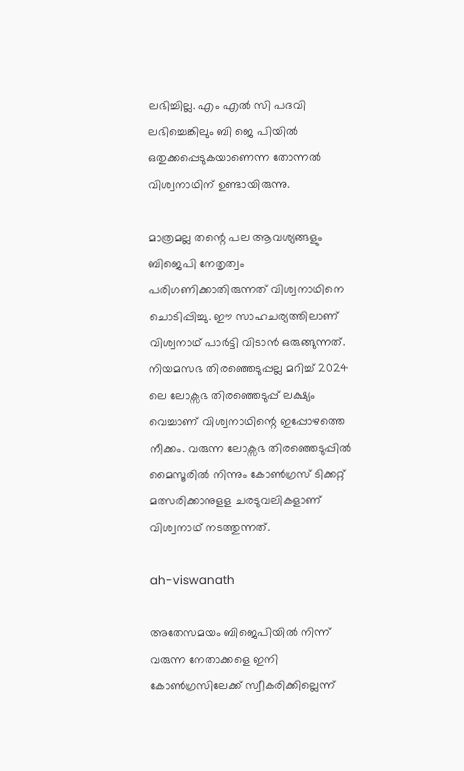ലഭിച്ചില്ല. എം എൽ സി പദവി ലഭിച്ചെങ്കിലും ബി ജെ പിയിൽ ഒതുക്കപ്പെടുകയാണെന്ന തോന്നൽ വിശ്വനാഥിന് ഉണ്ടായിരുന്നു.

മാത്രമല്ല തന്റെ പല ആവശ്യങ്ങളും ബിജെപി നേതൃത്വം പരിഗണിക്കാതിരുന്നത് വിശ്വനാഥിനെ ചൊടിപ്പിച്ചു. ഈ സാഹചര്യത്തിലാണ് വിശ്വനാഥ് പാർട്ടി വിടാൻ ഒരുങ്ങുന്നത്. നിയമസഭ തിരഞ്ഞെടുപ്പല്ല മറിച്ച് 2024 ലെ ലോക്സഭ തിരഞ്ഞെടുപ്പ് ലക്ഷ്യം വെച്ചാണ് വിശ്വനാഥിന്റെ ഇപ്പോഴത്തെ നീക്കം. വരുന്ന ലോക്സഭ തിരഞ്ഞെടുപ്പിൽ മൈസൂരിൽ നിന്നും കോൺഗ്രസ് ടിക്കറ്റ് മത്സരിക്കാനുളള ചരടുവലികളാണ് വിശ്വനാഥ് നടത്തുന്നത്.

ah-viswanath

അതേസമയം ബിജെപിയിൽ നിന്ന് വരുന്ന നേതാക്കളെ ഇനി കോൺഗ്രസിലേക്ക് സ്വീകരിക്കില്ലെന്ന്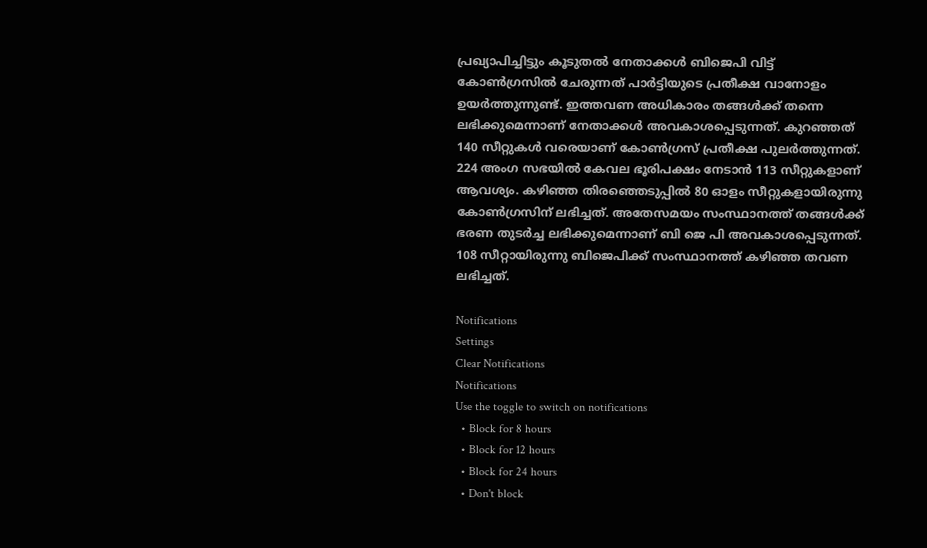പ്രഖ്യാപിച്ചിട്ടും കൂടുതൽ നേതാക്കൾ ബിജെപി വിട്ട് കോൺഗ്രസിൽ ചേരുന്നത് പാർട്ടിയുടെ പ്രതീക്ഷ വാനോളം ഉയർത്തുന്നുണ്ട്. ഇത്തവണ അധികാരം തങ്ങൾക്ക് തന്നെ ലഭിക്കുമെന്നാണ് നേതാക്കൾ അവകാശപ്പെടുന്നത്. കുറഞ്ഞത് 140 സീറ്റുകൾ വരെയാണ് കോൺഗ്രസ് പ്രതീക്ഷ പുലർത്തുന്നത്. 224 അംഗ സഭയിൽ കേവല ഭൂരിപക്ഷം നേടാൻ 113 സീറ്റുകളാണ് ആവശ്യം. കഴിഞ്ഞ തിരഞ്ഞെടുപ്പിൽ 80 ഓളം സീറ്റുകളായിരുന്നു കോൺഗ്രസിന് ലഭിച്ചത്. അതേസമയം സംസ്ഥാനത്ത് തങ്ങൾക്ക് ഭരണ തുടർച്ച ലഭിക്കുമെന്നാണ് ബി ജെ പി അവകാശപ്പെടുന്നത്. 108 സീറ്റായിരുന്നു ബിജെപിക്ക് സംസ്ഥാനത്ത് കഴിഞ്ഞ തവണ ലഭിച്ചത്.

Notifications
Settings
Clear Notifications
Notifications
Use the toggle to switch on notifications
  • Block for 8 hours
  • Block for 12 hours
  • Block for 24 hours
  • Don't block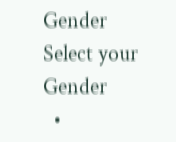Gender
Select your Gender
  •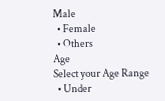Male
  • Female
  • Others
Age
Select your Age Range
  • Under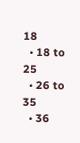18
  • 18 to 25
  • 26 to 35
  • 36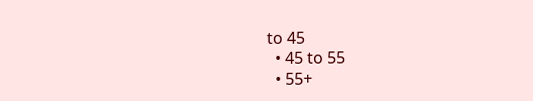to 45
  • 45 to 55
  • 55+